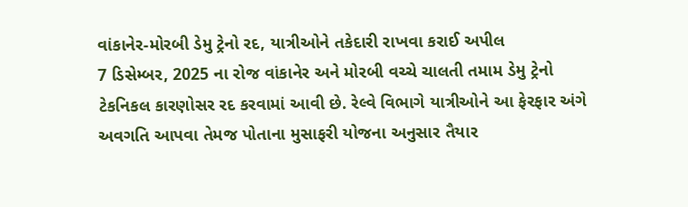વાંકાનેર-મોરબી ડેમુ ટ્રેનો રદ, યાત્રીઓને તકેદારી રાખવા કરાઈ અપીલ
7 ડિસેમ્બર, 2025 ના રોજ વાંકાનેર અને મોરબી વચ્ચે ચાલતી તમામ ડેમુ ટ્રેનો ટેકનિકલ કારણોસર રદ કરવામાં આવી છે. રેલ્વે વિભાગે યાત્રીઓને આ ફેરફાર અંગે અવગતિ આપવા તેમજ પોતાના મુસાફરી યોજના અનુસાર તૈયાર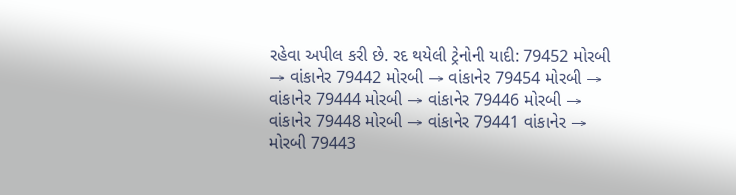રહેવા અપીલ કરી છે. રદ થયેલી ટ્રેનોની યાદી: 79452 મોરબી → વાંકાનેર 79442 મોરબી → વાંકાનેર 79454 મોરબી → વાંકાનેર 79444 મોરબી → વાંકાનેર 79446 મોરબી → વાંકાનેર 79448 મોરબી → વાંકાનેર 79441 વાંકાનેર → મોરબી 79443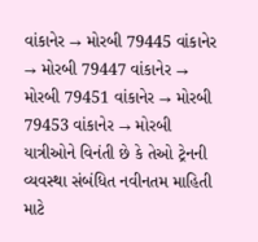વાંકાનેર → મોરબી 79445 વાંકાનેર → મોરબી 79447 વાંકાનેર → મોરબી 79451 વાંકાનેર → મોરબી 79453 વાંકાનેર → મોરબી યાત્રીઓને વિનંતી છે કે તેઓ ટ્રેનની વ્યવસ્થા સંબંધિત નવીનતમ માહિતી માટે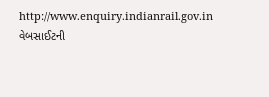http://www.enquiry.indianrail.gov.in વેબસાઈટની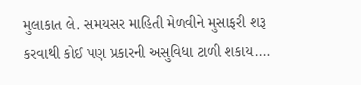મુલાકાત લે. સમયસર માહિતી મેળવીને મુસાફરી શરૂ કરવાથી કોઈ પણ પ્રકારની અસુવિધા ટાળી શકાય.…